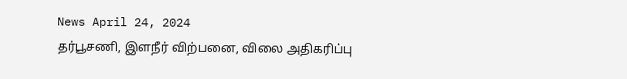News April 24, 2024
தர்பூசணி, இளநீர் விற்பனை, விலை அதிகரிப்பு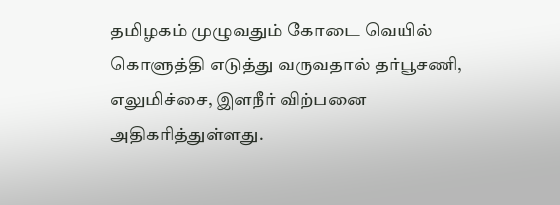தமிழகம் முழுவதும் கோடை வெயில் கொளுத்தி எடுத்து வருவதால் தர்பூசணி, எலுமிச்சை, இளநீர் விற்பனை அதிகரித்துள்ளது.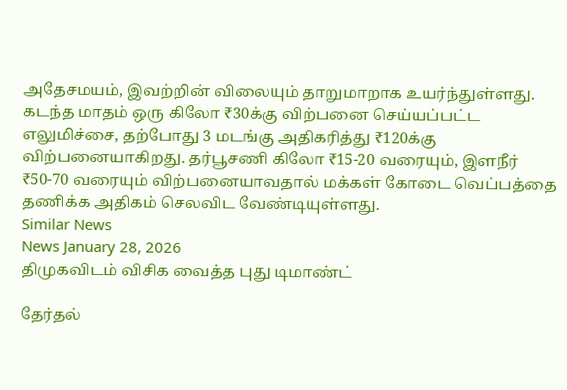அதேசமயம், இவற்றின் விலையும் தாறுமாறாக உயர்ந்துள்ளது. கடந்த மாதம் ஒரு கிலோ ₹30க்கு விற்பனை செய்யப்பட்ட எலுமிச்சை, தற்போது 3 மடங்கு அதிகரித்து ₹120க்கு விற்பனையாகிறது. தர்பூசணி கிலோ ₹15-20 வரையும், இளநீர் ₹50-70 வரையும் விற்பனையாவதால் மக்கள் கோடை வெப்பத்தை தணிக்க அதிகம் செலவிட வேண்டியுள்ளது.
Similar News
News January 28, 2026
திமுகவிடம் விசிக வைத்த புது டிமாண்ட்

தேர்தல்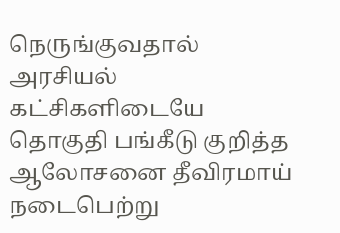நெருங்குவதால் அரசியல் கட்சிகளிடையே தொகுதி பங்கீடு குறித்த ஆலோசனை தீவிரமாய் நடைபெற்று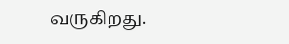வருகிறது.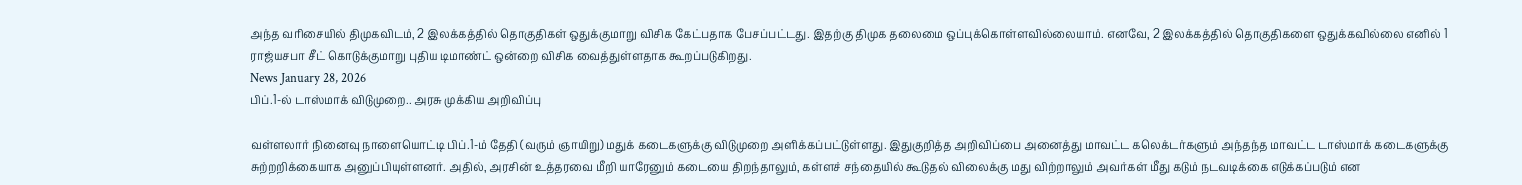அந்த வரிசையில் திமுகவிடம், 2 இலக்கத்தில் தொகுதிகள் ஒதுக்குமாறு விசிக கேட்பதாக பேசப்பட்டது. இதற்கு திமுக தலைமை ஒப்புக்கொள்ளவில்லையாம். எனவே, 2 இலக்கத்தில் தொகுதிகளை ஒதுக்கவில்லை எனில் 1 ராஜ்யசபா சீட் கொடுக்குமாறு புதிய டிமாண்ட் ஒன்றை விசிக வைத்துள்ளதாக கூறப்படுகிறது.
News January 28, 2026
பிப்.1-ல் டாஸ்மாக் விடுமுறை.. அரசு முக்கிய அறிவிப்பு

வள்ளலார் நினைவு நாளையொட்டி பிப்.1-ம் தேதி (வரும் ஞாயிறு) மதுக் கடைகளுக்கு விடுமுறை அளிக்கப்பட்டுள்ளது. இதுகுறித்த அறிவிப்பை அனைத்து மாவட்ட கலெக்டர்களும் அந்தந்த மாவட்ட டாஸ்மாக் கடைகளுக்கு சுற்றறிக்கையாக அனுப்பியுள்ளனர். அதில், அரசின் உத்தரவை மீறி யாரேனும் கடையை திறந்தாலும், கள்ளச் சந்தையில் கூடுதல் விலைக்கு மது விற்றாலும் அவர்கள் மீது கடும் நடவடிக்கை எடுக்கப்படும் என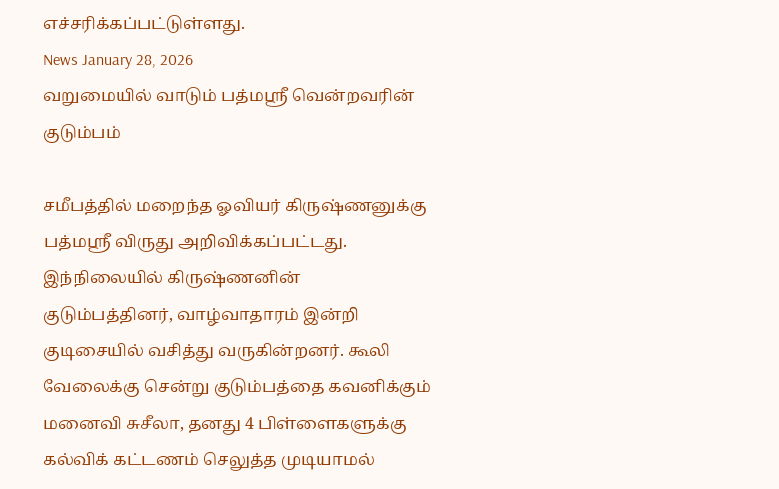எச்சரிக்கப்பட்டுள்ளது.
News January 28, 2026
வறுமையில் வாடும் பத்மஸ்ரீ வென்றவரின் குடும்பம்

சமீபத்தில் மறைந்த ஓவியர் கிருஷ்ணனுக்கு பத்மஸ்ரீ விருது அறிவிக்கப்பட்டது. இந்நிலையில் கிருஷ்ணனின் குடும்பத்தினர், வாழ்வாதாரம் இன்றி குடிசையில் வசித்து வருகின்றனர். கூலி வேலைக்கு சென்று குடும்பத்தை கவனிக்கும் மனைவி சுசீலா, தனது 4 பிள்ளைகளுக்கு கல்விக் கட்டணம் செலுத்த முடியாமல்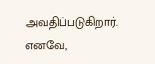அவதிப்படுகிறார். எனவே,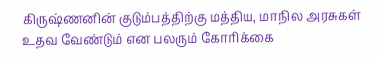கிருஷ்ணனின் குடும்பத்திற்கு மத்திய, மாநில அரசுகள் உதவ வேண்டும் என பலரும் கோரிக்கை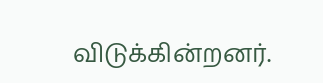விடுக்கின்றனர்.